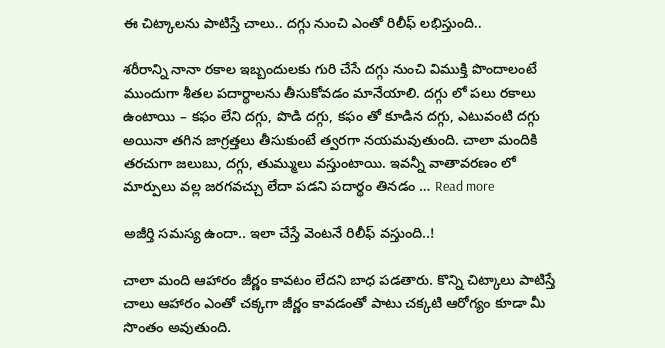ఈ చిట్కాల‌ను పాటిస్తే చాలు.. ద‌గ్గు నుంచి ఎంతో రిలీఫ్ ల‌భిస్తుంది..

శరీరాన్ని నానా రకాల ఇబ్బందులకు గురి చేసే దగ్గు నుంచి విముక్తి పొందాలంటే ముందుగా శీతల పదార్థాలను తీసుకోవడం మానేయాలి. దగ్గు లో పలు రకాలు ఉంటాయి – కఫం లేని దగ్గు, పొడి దగ్గు, కఫం తో కూడిన దగ్గు, ఎటువంటి దగ్గు అయినా తగిన జాగ్రత్తలు తీసుకుంటే త్వరగా నయమవుతుంది. చాలా మందికి తరచుగా జలుబు, దగ్గు, తుమ్ములు వస్తుంటాయి. ఇవన్నీ వాతావరణం లో మార్పులు వల్ల జరగవచ్చు లేదా పడని పదార్థం తినడం … Read more

అజీర్తి స‌మ‌స్య ఉందా.. ఇలా చేస్తే వెంట‌నే రిలీఫ్ వ‌స్తుంది..!

చాలా మంది ఆహారం జీర్ణం కావటం లేదని బాధ పడతారు. కొన్ని చిట్కాలు పాటిస్తే చాలు ఆహారం ఎంతో చక్కగా జీర్ణం కావడంతో పాటు చక్కటి ఆరోగ్యం కూడా మీ సొంతం అవుతుంది.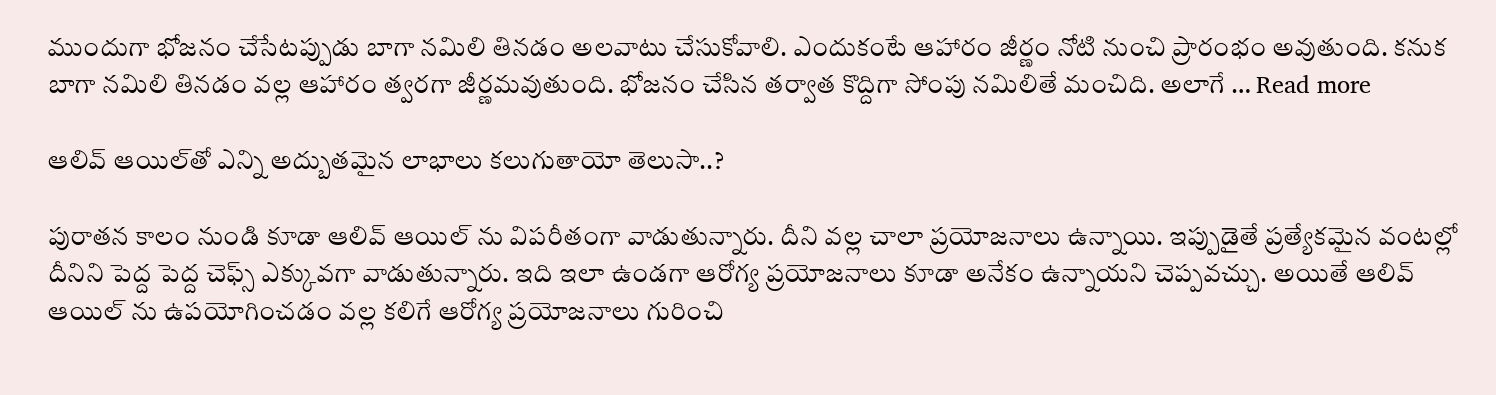ముందుగా భోజనం చేసేటప్పుడు బాగా నమిలి తినడం అలవాటు చేసుకోవాలి. ఎందుకంటే ఆహారం జీర్ణం నోటి నుంచి ప్రారంభం అవుతుంది. కనుక బాగా నమిలి తినడం వల్ల ఆహారం త్వరగా జీర్ణమవుతుంది. భోజనం చేసిన తర్వాత కొద్దిగా సోంపు నమిలితే మంచిది. అలాగే … Read more

ఆలివ్ ఆయిల్‌తో ఎన్ని అద్బుత‌మైన లాభాలు క‌లుగుతాయో తెలుసా..?

పురాతన కాలం నుండి కూడా ఆలివ్ ఆయిల్ ను విపరీతంగా వాడుతున్నారు. దీని వల్ల చాలా ప్రయోజనాలు ఉన్నాయి. ఇప్పుడైతే ప్రత్యేకమైన వంటల్లో దీనిని పెద్ద పెద్ద చెఫ్స్ ఎక్కువగా వాడుతున్నారు. ఇది ఇలా ఉండగా ఆరోగ్య ప్రయోజనాలు కూడా అనేకం ఉన్నాయని చెప్పవచ్చు. అయితే ఆలివ్ ఆయిల్ ను ఉపయోగించడం వల్ల కలిగే ఆరోగ్య ప్రయోజనాలు గురించి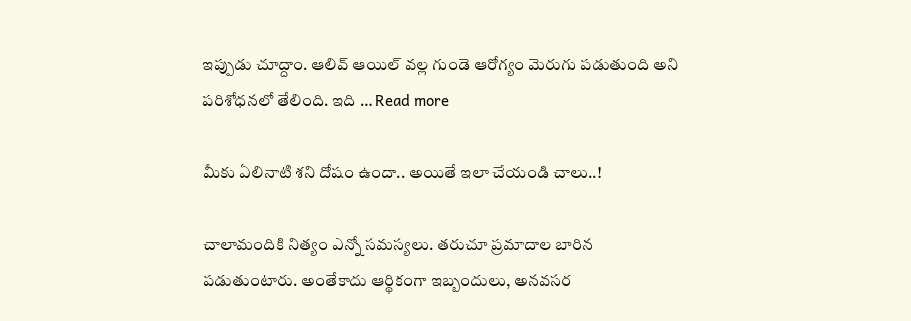ఇప్పుడు చూద్దాం. ఆలివ్ ఆయిల్ వల్ల గుండె ఆరోగ్యం మెరుగు పడుతుంది అని పరిశోధనలో తేలింది. ఇది … Read more

మీకు ఏలినాటి శ‌ని దోషం ఉందా.. అయితే ఇలా చేయండి చాలు..!

చాలామందికి నిత్యం ఎన్నో సమస్యలు. తరుచూ ప్రమాదాల బారిన పడుతుంటారు. అంతేకాదు ఆర్థికంగా ఇబ్బందులు, అనవసర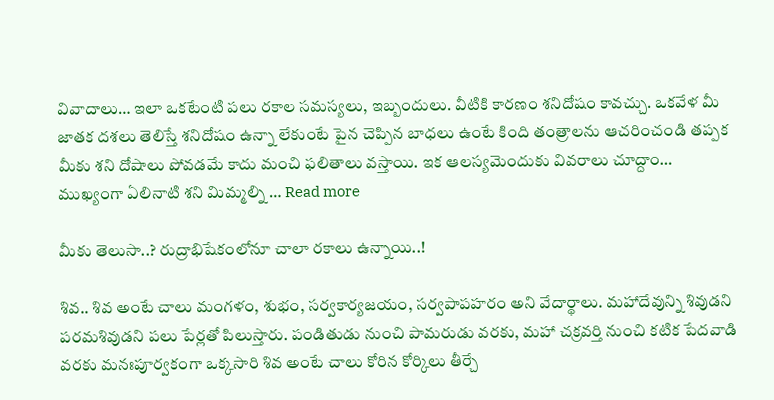వివాదాలు… ఇలా ఒకటేంటి పలు రకాల సమస్యలు, ఇబ్బందులు. వీటికి కారణం శనిదోషం కావచ్చు. ఒకవేళ మీ జాతక దశలు తెలిస్తే శనిదోషం ఉన్నా లేకుంటే పైన చెప్పిన బాధలు ఉంటే కింది తంత్రాలను ఆచరించండి తప్పక మీకు శని దోషాలు పోవడమే కాదు మంచి ఫలితాలు వస్తాయి. ఇక ఆలస్యమెందుకు వివరాలు చూద్దాం… ముఖ్యంగా ఏలినాటి శని మిమ్మల్ని … Read more

మీకు తెలుసా..? రుద్రాభిషేకంలోనూ చాలా ర‌కాలు ఉన్నాయి..!

శివ.. శివ అంటే చాలు మంగళం, శుభం, సర్వకార్యజయం, సర్వపాపహరం అని వేదార్థాలు. మహాదేవున్ని శివుడని పరమశివుడని పలు పేర్లతో పిలుస్తారు. పండితుడు నుంచి పామరుడు వరకు, మహా చక్రవర్తి నుంచి కటిక పేదవాడి వరకు మనఃపూర్వకంగా ఒక్కసారి శివ అంటే చాలు కోరిన కోర్కిలు తీర్చే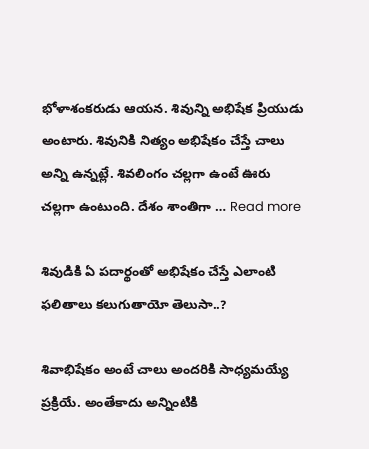భోళాశంకరుడు ఆయన. శివున్ని అభిషేక ప్రియుడు అంటారు. శివునికి నిత్యం అభిషేకం చేస్తే చాలు అన్ని ఉన్నట్లే. శివలింగం చల్లగా ఉంటే ఊరు చల్లగా ఉంటుంది. దేశం శాంతిగా … Read more

శివుడికి ఏ ప‌దార్థంతో అభిషేకం చేస్తే ఎలాంటి ఫ‌లితాలు క‌లుగుతాయో తెలుసా..?

శివాభిషేకం అంటే చాలు అందరికి సాధ్యమయ్యే ప్రక్రియే. అంతేకాదు అన్నింటికి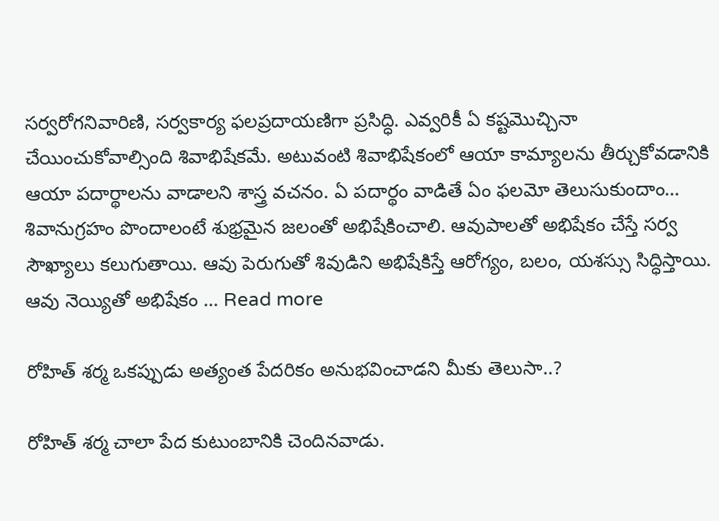సర్వరోగనివారిణి, సర్వకార్య ఫలప్రదాయణిగా ప్రసిద్ధి. ఎవ్వరికీ ఏ కష్టమొచ్చినా చేయించుకోవాల్సింది శివాభిషేకమే. అటువంటి శివాభిషేకంలో ఆయా కామ్యాలను తీర్చుకోవడానికి ఆయా పదార్థాలను వాడాలని శాస్త్ర వచనం. ఏ పదార్థం వాడితే ఏం ఫలమో తెలుసుకుందాం… శివానుగ్ర‌హం పొందాలంటే శుభ్ర‌మైన జ‌లంతో అభిషేకించాలి. ఆవుపాల‌తో అభిషేకం చేస్తే స‌ర్వ సౌఖ్యాలు క‌లుగుతాయి. ఆవు పెరుగుతో శివుడిని అభిషేకిస్తే ఆరోగ్యం, బ‌లం, య‌శ‌స్సు సిద్ధిస్తాయి. ఆవు నెయ్యితో అభిషేకం … Read more

రోహిత్ శ‌ర్మ ఒక‌ప్పుడు అత్యంత పేద‌రికం అనుభ‌వించాడ‌ని మీకు తెలుసా..?

రోహిత్ శర్మ చాలా పేద కుటుంబానికి చెందినవాడు.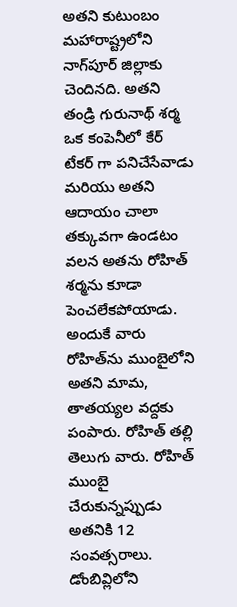అతని కుటుంబం మహారాష్ట్రలోని నాగ్‌పూర్ జిల్లాకు చెందినది. అతని తండ్రి గురునాథ్ శర్మ ఒక కంపెనీలో కేర్ టేకర్ గా పనిచేసేవాడు మరియు అతని ఆదాయం చాలా తక్కువగా ఉండటం వలన అతను రోహిత్ శర్మను కూడా పెంచలేకపోయాడు. అందుకే వారు రోహిత్‌ను ముంబైలోని అతని మామ, తాతయ్యల వద్దకు పంపారు. రోహిత్ త‌ల్లి తెలుగు వారు. రోహిత్ ముంబై చేరుకున్నప్పుడు అతనికి 12 సంవత్సరాలు. డోంబివ్లిలోని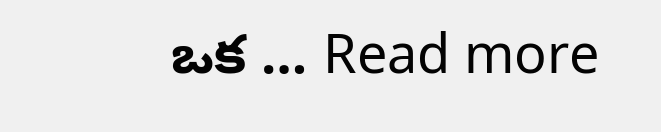ఒక … Read more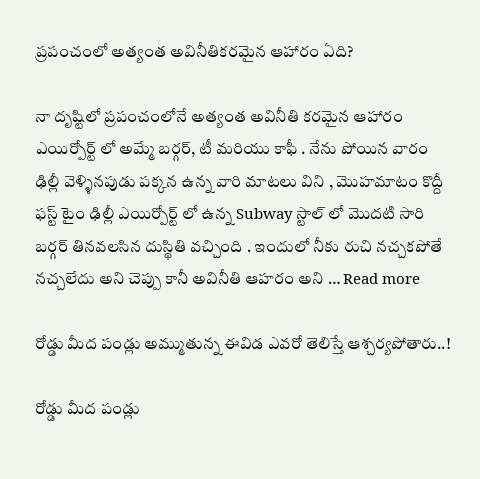ప్రపంచంలో అత్యంత అవినీతికరమైన ఆహారం ఏది?

నా దృష్టిలో ప్రపంచంలోనే అత్యంత అవినీతి కరమైన ఆహారం ఎయిర్పోర్ట్ లో అమ్మే బర్గర్, టీ మరియు కాఫీ . నేను పోయిన వారం ఢిల్లీ వెళ్ళినపుడు పక్కన ఉన్న వారి మాటలు విని , మొహమాటం కొద్దీ ఫస్ట్ టైం ఢిల్లీ ఎయిర్పోర్ట్ లో ఉన్న Subway స్టాల్ లో మొదటి సారి బర్గర్ తినవలసిన దుస్థితి వచ్చింది . ఇందులో నీకు రుచి నచ్చకపోతే నచ్చలేదు అని చెప్పు కానీ అవినీతి ఆహరం అని … Read more

రోడ్డు మీద పండ్లు అమ్ముతున్న ఈవిడ ఎవరో తెలిస్తే ఆశ్చర్యపోతారు..!

రోడ్డు మీద పండ్లు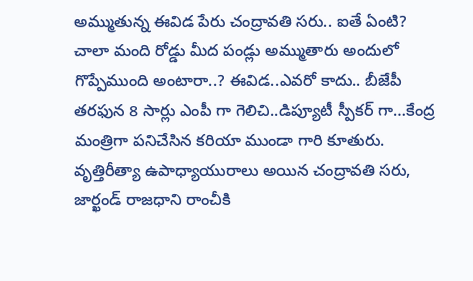అమ్ముతున్న ఈవిడ పేరు చంద్రావతి సరు.. ఐతే ఏంటి? చాలా మంది రోడ్డు మీద పండ్లు అమ్ముతారు అందులో గొప్పేముంది అంటారా..? ఈవిడ..ఎవరో కాదు.. బీజేపీ తరఫున 8 సార్లు ఎంపీ గా గెలిచి..డిప్యూటీ స్పీకర్ గా…కేంద్ర మంత్రిగా పనిచేసిన కరియా ముండా గారి కూతురు. వృత్తిరీత్యా ఉపాధ్యాయురాలు అయిన చంద్రావతి సరు, జార్ఖండ్ రాజధాని రాంచీకి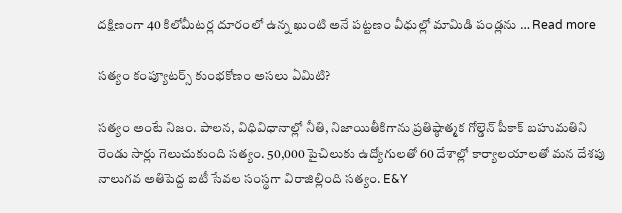దక్షిణంగా 40 కిలోమీటర్ల దూరంలో ఉన్న ఖుంటి అనే పట్టణం వీధుల్లో మామిడి పండ్లను … Read more

సత్యం కంప్యూటర్స్ కుంభకోణం అసలు ఏమిటి?

సత్యం అంటే నిజం. పాలన, విధివిధానాల్లో నీతి, నిజాయితీకిగాను ప్రతిష్ఠాత్మక గోల్డెన్ పీకాక్ బహుమతిని రెండు సార్లు గెలుచుకుంది సత్యం. 50,000 పైచిలుకు ఉద్యోగులతో 60 దేశాల్లో కార్యాలయాలతో మన దేశపు నాలుగవ అతిపెద్ద ఐటీ సేవల సంస్థగా విరాజిల్లింది సత్యం. E&Y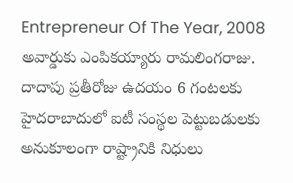Entrepreneur Of The Year, 2008 అవార్డుకు ఎంపికయ్యారు రామలింగరాజు. దాదాపు ప్రతీరోజు ఉదయం 6 గంటలకు హైదరాబాదులో ఐటీ సంస్థల పెట్టుబడులకు అనుకూలంగా రాష్ట్రానికి నిధులు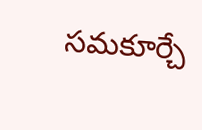సమకూర్చే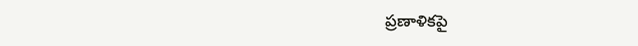ప్రణాళికపై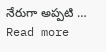నేరుగా అప్పటి … Read more